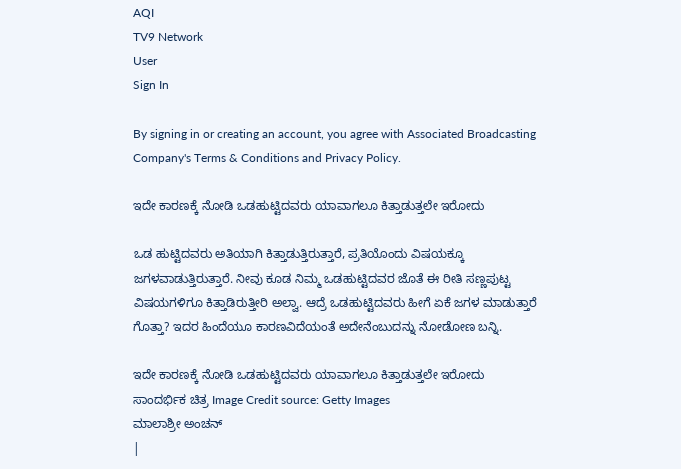AQI
TV9 Network
User
Sign In

By signing in or creating an account, you agree with Associated Broadcasting Company's Terms & Conditions and Privacy Policy.

ಇದೇ ಕಾರಣಕ್ಕೆ ನೋಡಿ ಒಡಹುಟ್ಟಿದವರು ಯಾವಾಗಲೂ ಕಿತ್ತಾಡುತ್ತಲೇ ಇರೋದು

ಒಡ ಹುಟ್ಟಿದವರು ಅತಿಯಾಗಿ ಕಿತ್ತಾಡುತ್ತಿರುತ್ತಾರೆ, ಪ್ರತಿಯೊಂದು ವಿಷಯಕ್ಕೂ ಜಗಳವಾಡುತ್ತಿರುತ್ತಾರೆ. ನೀವು ಕೂಡ ನಿಮ್ಮ ಒಡಹುಟ್ಟಿದವರ ಜೊತೆ ಈ ರೀತಿ ಸಣ್ಣಪುಟ್ಟ ವಿಷಯಗಳಿಗೂ ಕಿತ್ತಾಡಿರುತ್ತೀರಿ ಅಲ್ವಾ. ಆದ್ರೆ ಒಡಹುಟ್ಟಿದವರು ಹೀಗೆ ಏಕೆ ಜಗಳ ಮಾಡುತ್ತಾರೆ ಗೊತ್ತಾ? ಇದರ ಹಿಂದೆಯೂ ಕಾರಣವಿದೆಯಂತೆ ಅದೇನೆಂಬುದನ್ನು ನೋಡೋಣ ಬನ್ನಿ.

ಇದೇ ಕಾರಣಕ್ಕೆ ನೋಡಿ ಒಡಹುಟ್ಟಿದವರು ಯಾವಾಗಲೂ ಕಿತ್ತಾಡುತ್ತಲೇ ಇರೋದು
ಸಾಂದರ್ಭಿಕ ಚಿತ್ರ Image Credit source: Getty Images
ಮಾಲಾಶ್ರೀ ಅಂಚನ್
|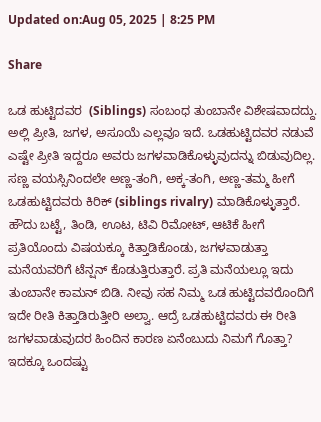Updated on:Aug 05, 2025 | 8:25 PM

Share

ಒಡ ಹುಟ್ಟಿದವರ  (Siblings) ಸಂಬಂಧ ತುಂಬಾನೇ ವಿಶೇಷವಾದದ್ದು. ಅಲ್ಲಿ ಪ್ರೀತಿ, ಜಗಳ, ಅಸೂಯೆ ಎಲ್ಲವೂ ಇದೆ. ಒಡಹುಟ್ಟಿದವರ ನಡುವೆ ಎಷ್ಟೇ ಪ್ರೀತಿ ಇದ್ದರೂ ಅವರು ಜಗಳವಾಡಿಕೊಳ್ಳುವುದನ್ನು ಬಿಡುವುದಿಲ್ಲ.  ಸಣ್ಣ ವಯಸ್ಸಿನಿಂದಲೇ ಅಣ್ಣ-ತಂಗಿ, ಅಕ್ಕ-ತಂಗಿ, ಅಣ್ಣ-ತಮ್ಮ ಹೀಗೆ ಒಡಹುಟ್ಟಿದವರು ಕಿರಿಕ್‌ (siblings rivalry) ಮಾಡಿಕೊಳ್ಳುತ್ತಾರೆ. ಹೌದು ಬಟ್ಟೆ, ತಿಂಡಿ, ಊಟ, ಟಿವಿ ರಿಮೋಟ್‌, ಆಟಿಕೆ ಹೀಗೆ ಪ್ರತಿಯೊಂದು ವಿಷಯಕ್ಕೂ ಕಿತ್ತಾಡಿಕೊಂಡು, ಜಗಳವಾಡುತ್ತಾ ಮನೆಯವರಿಗೆ ಟೆನ್ಷನ್‌ ಕೊಡುತ್ತಿರುತ್ತಾರೆ. ಪ್ರತಿ ಮನೆಯಲ್ಲೂ ಇದು ತುಂಬಾನೇ ಕಾಮನ್‌ ಬಿಡಿ. ನೀವು ಸಹ ನಿಮ್ಮ ಒಡ ಹುಟ್ಟಿದವರೊಂದಿಗೆ ಇದೇ ರೀತಿ ಕಿತ್ತಾಡಿರುತ್ತೀರಿ ಅಲ್ವಾ. ಆದ್ರೆ ಒಡಹುಟ್ಟಿದವರು ಈ ರೀತಿ ಜಗಳವಾಡುವುದರ ಹಿಂದಿನ ಕಾರಣ ಏನೆಂಬುದು ನಿಮಗೆ ಗೊತ್ತಾ? ಇದಕ್ಕೂ ಒಂದಷ್ಟು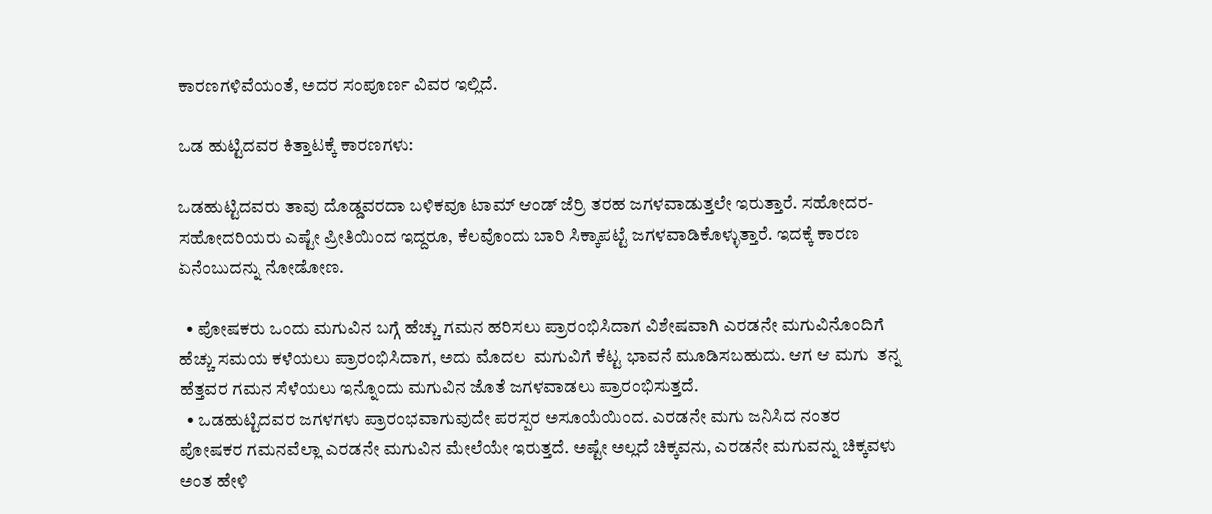ಕಾರಣಗಳಿವೆಯಂತೆ, ಅದರ ಸಂಪೂರ್ಣ ವಿವರ ಇಲ್ಲಿದೆ.

ಒಡ ಹುಟ್ಟಿದವರ ಕಿತ್ತಾಟಕ್ಕೆ ಕಾರಣಗಳು:

ಒಡಹುಟ್ಟಿದವರು ತಾವು ದೊಡ್ಡವರದಾ ಬಳಿಕವೂ ಟಾಮ್‌ ಆಂಡ್‌ ಜೆರ್ರಿ ತರಹ ಜಗಳವಾಡುತ್ತಲೇ ಇರುತ್ತಾರೆ. ಸಹೋದರ-ಸಹೋದರಿಯರು ಎಷ್ಟೇ ಪ್ರೀತಿಯಿಂದ ಇದ್ದರೂ, ಕೆಲವೊಂದು ಬಾರಿ ಸಿಕ್ಕಾಪಟ್ಟೆ ಜಗಳವಾಡಿಕೊಳ್ಳುತ್ತಾರೆ. ಇದಕ್ಕೆ ಕಾರಣ ಏನೆಂಬುದನ್ನು ನೋಡೋಣ.

  • ಪೋಷಕರು ಒಂದು ಮಗುವಿನ ಬಗ್ಗೆ ಹೆಚ್ಚು ಗಮನ ಹರಿಸಲು ಪ್ರಾರಂಭಿಸಿದಾಗ ವಿಶೇಷವಾಗಿ ಎರಡನೇ ಮಗುವಿನೊಂದಿಗೆ ಹೆಚ್ಚು ಸಮಯ ಕಳೆಯಲು ಪ್ರಾರಂಭಿಸಿದಾಗ, ಅದು ಮೊದಲ  ಮಗುವಿಗೆ ಕೆಟ್ಟ ಭಾವನೆ ಮೂಡಿಸಬಹುದು. ಆಗ ಆ ಮಗು  ತನ್ನ ಹೆತ್ತವರ ಗಮನ ಸೆಳೆಯಲು ಇನ್ನೊಂದು ಮಗುವಿನ ಜೊತೆ ಜಗಳವಾಡಲು ಪ್ರಾರಂಭಿಸುತ್ತದೆ.
  • ಒಡಹುಟ್ಟಿದವರ ಜಗಳಗಳು ಪ್ರಾರಂಭವಾಗುವುದೇ ಪರಸ್ಪರ ಅಸೂಯೆಯಿಂದ. ಎರಡನೇ ಮಗು ಜನಿಸಿದ ನಂತರ ಪೋಷಕರ ಗಮನವೆಲ್ಲಾ ಎರಡನೇ ಮಗುವಿನ ಮೇಲೆಯೇ ಇರುತ್ತದೆ. ಅಷ್ಟೇ ಅಲ್ಲದೆ ಚಿಕ್ಕವನು, ಎರಡನೇ ಮಗುವನ್ನು ಚಿಕ್ಕವಳು ಅಂತ ಹೇಳಿ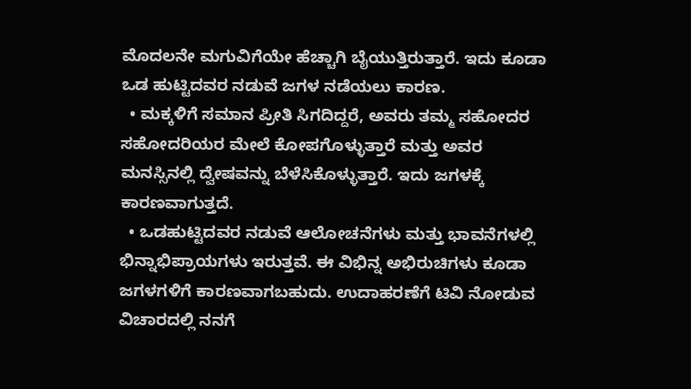ಮೊದಲನೇ ಮಗುವಿಗೆಯೇ ಹೆಚ್ಚಾಗಿ ಬೈಯುತ್ತಿರುತ್ತಾರೆ. ಇದು ಕೂಡಾ ಒಡ ಹುಟ್ಟಿದವರ ನಡುವೆ ಜಗಳ ನಡೆಯಲು ಕಾರಣ.
  • ಮಕ್ಕಳಿಗೆ ಸಮಾನ ಪ್ರೀತಿ ಸಿಗದಿದ್ದರೆ, ಅವರು ತಮ್ಮ ಸಹೋದರ ಸಹೋದರಿಯರ ಮೇಲೆ ಕೋಪಗೊಳ್ಳುತ್ತಾರೆ ಮತ್ತು ಅವರ ಮನಸ್ಸಿನಲ್ಲಿ ದ್ವೇಷವನ್ನು ಬೆಳೆಸಿಕೊಳ್ಳುತ್ತಾರೆ. ಇದು ಜಗಳಕ್ಕೆ ಕಾರಣವಾಗುತ್ತದೆ.
  • ಒಡಹುಟ್ಟಿದವರ ನಡುವೆ ಆಲೋಚನೆಗಳು ಮತ್ತು ಭಾವನೆಗಳಲ್ಲಿ ಭಿನ್ನಾಭಿಪ್ರಾಯಗಳು ಇರುತ್ತವೆ. ಈ ವಿಭಿನ್ನ ಅಭಿರುಚಿಗಳು ಕೂಡಾ ಜಗಳಗಳಿಗೆ ಕಾರಣವಾಗಬಹುದು. ಉದಾಹರಣೆಗೆ ಟಿವಿ ನೋಡುವ ವಿಚಾರದಲ್ಲಿ ನನಗೆ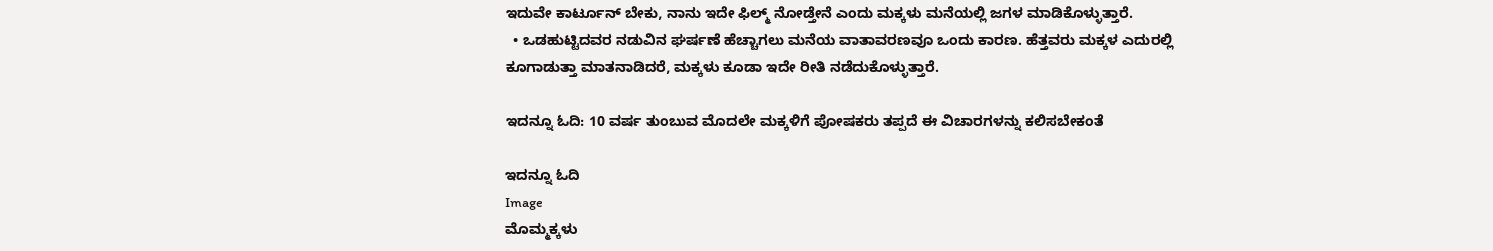ಇದುವೇ ಕಾರ್ಟೂನ್‌ ಬೇಕು, ನಾನು ಇದೇ ಫಿಲ್ಮ್‌ ನೋಡ್ತೇನೆ ಎಂದು ಮಕ್ಕಳು ಮನೆಯಲ್ಲಿ ಜಗಳ ಮಾಡಿಕೊಳ್ಳುತ್ತಾರೆ.
  • ಒಡಹುಟ್ಟಿದವರ ನಡುವಿನ ಘರ್ಷಣೆ ಹೆಚ್ಚಾಗಲು ಮನೆಯ ವಾತಾವರಣವೂ ಒಂದು ಕಾರಣ. ಹೆತ್ತವರು ಮಕ್ಕಳ ಎದುರಲ್ಲಿ ಕೂಗಾಡುತ್ತಾ ಮಾತನಾಡಿದರೆ, ಮಕ್ಕಳು ಕೂಡಾ ಇದೇ ರೀತಿ ನಡೆದುಕೊಳ್ಳುತ್ತಾರೆ.

ಇದನ್ನೂ ಓದಿ: 10 ವರ್ಷ ತುಂಬುವ ಮೊದಲೇ ಮಕ್ಕಳಿಗೆ ಪೋಷಕರು ತಪ್ಪದೆ ಈ ವಿಚಾರಗಳನ್ನು ಕಲಿಸಬೇಕಂತೆ

ಇದನ್ನೂ ಓದಿ
Image
ಮೊಮ್ಮಕ್ಕಳು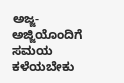ಅಜ್ಜ-ಅಜ್ಜಿಯೊಂದಿಗೆ ಸಮಯ ಕಳೆಯಬೇಕು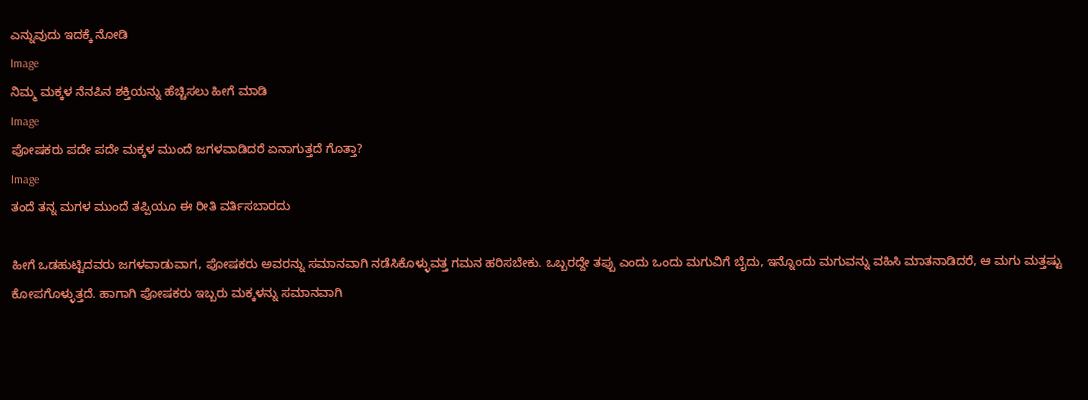ಎನ್ನುವುದು ಇದಕ್ಕೆ ನೋಡಿ
Image
ನಿಮ್ಮ ಮಕ್ಕಳ ನೆನಪಿನ ಶಕ್ತಿಯನ್ನು ಹೆಚ್ಚಿಸಲು ಹೀಗೆ ಮಾಡಿ
Image
ಪೋಷಕರು ಪದೇ ಪದೇ ಮಕ್ಕಳ ಮುಂದೆ ಜಗಳವಾಡಿದರೆ ಏನಾಗುತ್ತದೆ ಗೊತ್ತಾ?
Image
ತಂದೆ ತನ್ನ ಮಗಳ ಮುಂದೆ ತಪ್ಪಿಯೂ ಈ ರೀತಿ ವರ್ತಿಸಬಾರದು

ಹೀಗೆ ಒಡಹುಟ್ಟಿದವರು ಜಗಳವಾಡುವಾಗ, ಪೋಷಕರು ಅವರನ್ನು ಸಮಾನವಾಗಿ ನಡೆಸಿಕೊಳ್ಳುವತ್ತ ಗಮನ ಹರಿಸಬೇಕು. ಒಬ್ಬರದ್ದೇ ತಪ್ಪು ಎಂದು ಒಂದು ಮಗುವಿಗೆ ಬೈದು, ಇನ್ನೊಂದು ಮಗುವನ್ನು ವಹಿಸಿ ಮಾತನಾಡಿದರೆ, ಆ ಮಗು ಮತ್ತಷ್ಟು ಕೋಪಗೊಳ್ಳುತ್ತದೆ. ಹಾಗಾಗಿ ಪೋಷಕರು ಇಬ್ಬರು ಮಕ್ಕಳನ್ನು ಸಮಾನವಾಗಿ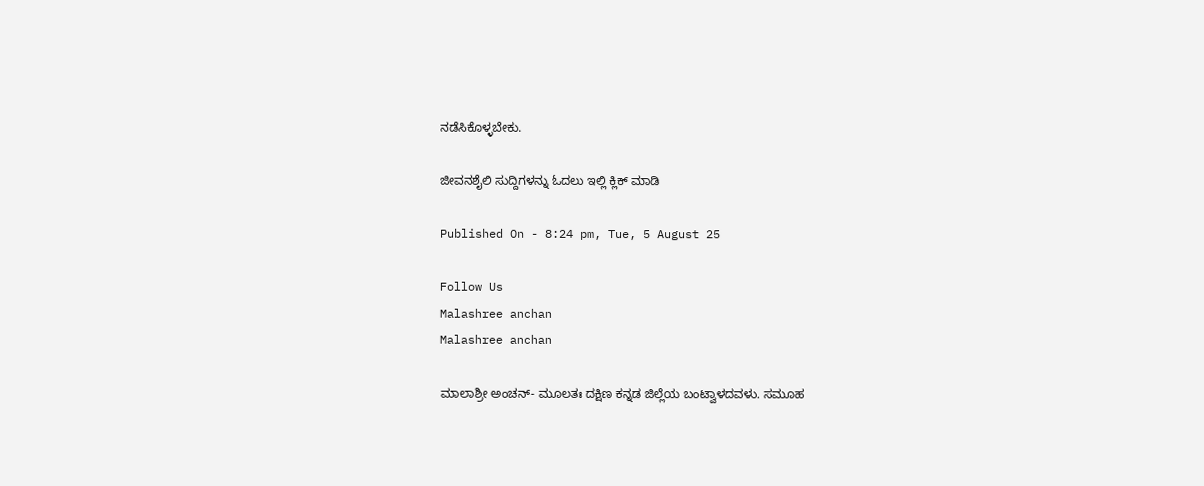ನಡೆಸಿಕೊಳ್ಳಬೇಕು.

ಜೀವನಶೈಲಿ ಸುದ್ದಿಗಳನ್ನು ಓದಲು ಇಲ್ಲಿ ಕ್ಲಿಕ್ ಮಾಡಿ

Published On - 8:24 pm, Tue, 5 August 25

Follow Us
Malashree anchan
Malashree anchan

ಮಾಲಾಶ್ರೀ ಅಂಚನ್- ಮೂಲತಃ ದಕ್ಷಿಣ ಕನ್ನಡ ಜಿಲ್ಲೆಯ ಬಂಟ್ವಾಳದವಳು. ಸಮೂಹ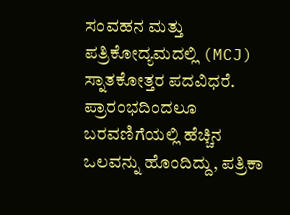ಸಂವಹನ ಮತ್ತು ಪತ್ರಿಕೋದ್ಯಮದಲ್ಲಿ (MCJ) ಸ್ನಾತಕೋತ್ತರ ಪದವಿಧರೆ. ಪ್ರಾರಂಭದಿಂದಲೂ ಬರವಣಿಗೆಯಲ್ಲಿ ಹೆಚ್ಚಿನ ಒಲವನ್ನು ಹೊಂದಿದ್ದು, ಪತ್ರಿಕಾ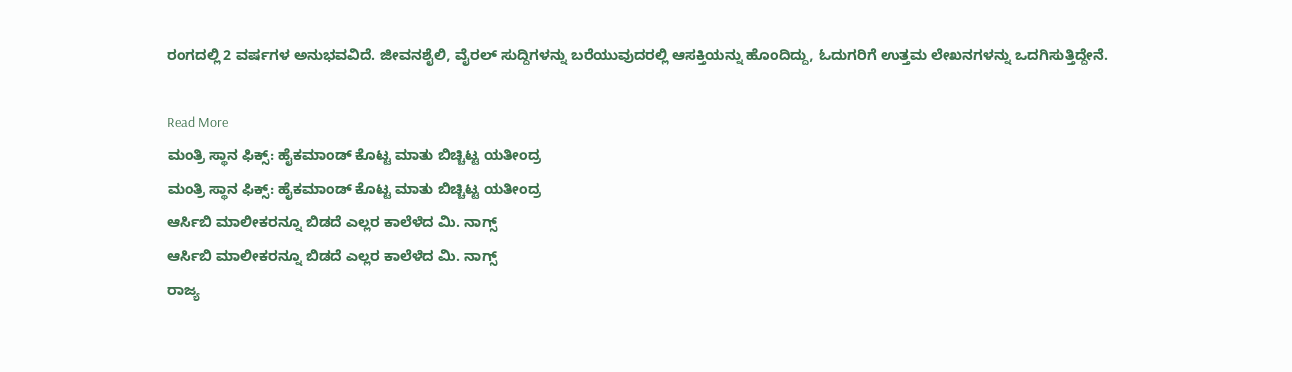ರಂಗದಲ್ಲಿ 2 ವರ್ಷಗಳ ಅನುಭವವಿದೆ. ಜೀವನಶೈಲಿ, ವೈರಲ್ ಸುದ್ದಿಗಳನ್ನು ಬರೆಯುವುದರಲ್ಲಿ ಆಸಕ್ತಿಯನ್ನು ಹೊಂದಿದ್ದು, ಓದುಗರಿಗೆ ಉತ್ತಮ ಲೇಖನಗಳನ್ನು ಒದಗಿಸುತ್ತಿದ್ದೇನೆ.

Read More
ಮಂತ್ರಿ ಸ್ಥಾನ ಫಿಕ್ಸ್: ಹೈಕಮಾಂಡ್ ಕೊಟ್ಟ ಮಾತು ಬಿಚ್ಚಿಟ್ಟ ಯತೀಂದ್ರ
ಮಂತ್ರಿ ಸ್ಥಾನ ಫಿಕ್ಸ್: ಹೈಕಮಾಂಡ್ ಕೊಟ್ಟ ಮಾತು ಬಿಚ್ಚಿಟ್ಟ ಯತೀಂದ್ರ
ಆರ್ಸಿಬಿ ಮಾಲೀಕರನ್ನೂ ಬಿಡದೆ ಎಲ್ಲರ ಕಾಲೆಳೆದ ಮಿ. ನಾಗ್ಸ್
ಆರ್ಸಿಬಿ ಮಾಲೀಕರನ್ನೂ ಬಿಡದೆ ಎಲ್ಲರ ಕಾಲೆಳೆದ ಮಿ. ನಾಗ್ಸ್
ರಾಜ್ಯ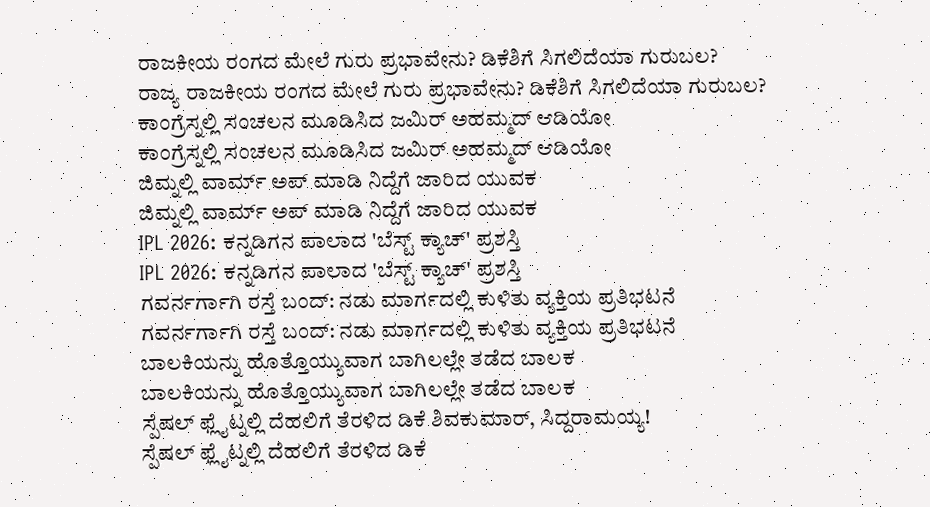ರಾಜಕೀಯ ರಂಗದ ಮೇಲೆ ಗುರು ಪ್ರಭಾವೇನು? ಡಿಕೆಶಿಗೆ ಸಿಗಲಿದೆಯಾ ಗುರುಬಲ?
ರಾಜ್ಯ ರಾಜಕೀಯ ರಂಗದ ಮೇಲೆ ಗುರು ಪ್ರಭಾವೇನು? ಡಿಕೆಶಿಗೆ ಸಿಗಲಿದೆಯಾ ಗುರುಬಲ?
ಕಾಂಗ್ರೆಸ್ನಲ್ಲಿ ಸಂಚಲನ ಮೂಡಿಸಿದ ಜಮಿರ್ ಅಹಮ್ಮದ್ ಆಡಿಯೋ
ಕಾಂಗ್ರೆಸ್ನಲ್ಲಿ ಸಂಚಲನ ಮೂಡಿಸಿದ ಜಮಿರ್ ಅಹಮ್ಮದ್ ಆಡಿಯೋ
ಜಿಮ್ನಲ್ಲಿ ವಾರ್ಮ್ ಅಪ್ ಮಾಡಿ ನಿದ್ದೆಗೆ ಜಾರಿದ ಯುವಕ
ಜಿಮ್ನಲ್ಲಿ ವಾರ್ಮ್ ಅಪ್ ಮಾಡಿ ನಿದ್ದೆಗೆ ಜಾರಿದ ಯುವಕ
IPL 2026: ಕನ್ನಡಿಗನ ಪಾಲಾದ 'ಬೆಸ್ಟ್ ಕ್ಯಾಚ್' ಪ್ರಶಸ್ತಿ
IPL 2026: ಕನ್ನಡಿಗನ ಪಾಲಾದ 'ಬೆಸ್ಟ್ ಕ್ಯಾಚ್' ಪ್ರಶಸ್ತಿ
ಗವರ್ನರ್ಗಾಗಿ ರಸ್ತೆ ಬಂದ್: ನಡು ಮಾರ್ಗದಲ್ಲಿ ಕುಳಿತು ವ್ಯಕ್ತಿಯ ಪ್ರತಿಭಟನೆ
ಗವರ್ನರ್ಗಾಗಿ ರಸ್ತೆ ಬಂದ್: ನಡು ಮಾರ್ಗದಲ್ಲಿ ಕುಳಿತು ವ್ಯಕ್ತಿಯ ಪ್ರತಿಭಟನೆ
ಬಾಲಕಿಯನ್ನು ಹೊತ್ತೊಯ್ಯುವಾಗ ಬಾಗಿಲಲ್ಲೇ ತಡೆದ ಬಾಲಕ
ಬಾಲಕಿಯನ್ನು ಹೊತ್ತೊಯ್ಯುವಾಗ ಬಾಗಿಲಲ್ಲೇ ತಡೆದ ಬಾಲಕ
ಸ್ಪೆಷಲ್ ಫ್ಲೈಟ್ನಲ್ಲಿ ದೆಹಲಿಗೆ ತೆರಳಿದ ಡಿಕೆ ಶಿವಕುಮಾರ್, ಸಿದ್ದರಾಮಯ್ಯ!
ಸ್ಪೆಷಲ್ ಫ್ಲೈಟ್ನಲ್ಲಿ ದೆಹಲಿಗೆ ತೆರಳಿದ ಡಿಕೆ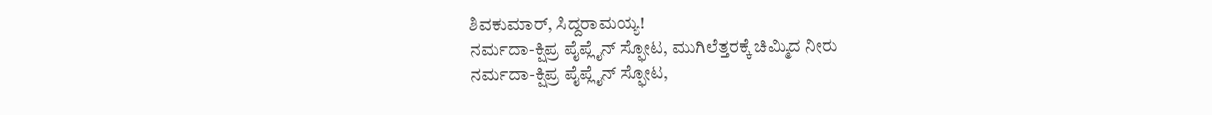ಶಿವಕುಮಾರ್, ಸಿದ್ದರಾಮಯ್ಯ!
ನರ್ಮದಾ-ಕ್ಷಿಪ್ರ ಪೈಪ್ಲೈನ್ ಸ್ಫೋಟ, ಮುಗಿಲೆತ್ತರಕ್ಕೆ ಚಿಮ್ಮಿದ ನೀರು
ನರ್ಮದಾ-ಕ್ಷಿಪ್ರ ಪೈಪ್ಲೈನ್ ಸ್ಫೋಟ,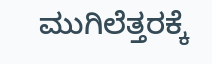ಮುಗಿಲೆತ್ತರಕ್ಕೆ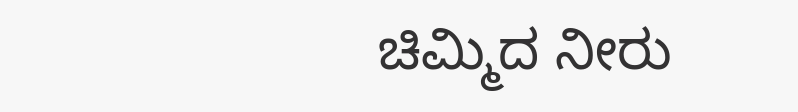ಚಿಮ್ಮಿದ ನೀರು